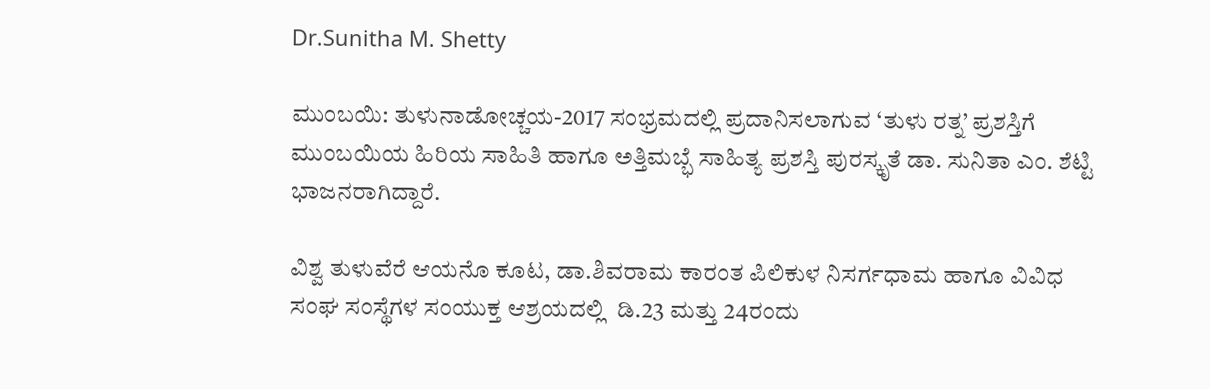Dr.Sunitha M. Shetty

ಮುಂಬಯಿ: ತುಳುನಾಡೋಚ್ಚಯ-2017 ಸಂಭ್ರಮದಲ್ಲಿ ಪ್ರದಾನಿಸಲಾಗುವ ‘ತುಳು ರತ್ನ’ ಪ್ರಶಸ್ತಿಗೆ ಮುಂಬಯಿಯ ಹಿರಿಯ ಸಾಹಿತಿ ಹಾಗೂ ಅತ್ತಿಮಬ್ಭೆ ಸಾಹಿತ್ಯ ಪ್ರಶಸ್ತಿ ಪುರಸ್ಕೃತೆ ಡಾ. ಸುನಿತಾ ಎಂ. ಶೆಟ್ಟಿ ಭಾಜನರಾಗಿದ್ದಾರೆ.

ವಿಶ್ವ ತುಳುವೆರೆ ಆಯನೊ ಕೂಟ, ಡಾ.ಶಿವರಾಮ ಕಾರಂತ ಪಿಲಿಕುಳ ನಿಸರ್ಗಧಾಮ ಹಾಗೂ ವಿವಿಧ ಸಂಘ ಸಂಸ್ಥೆಗಳ ಸಂಯುಕ್ತ ಆಶ್ರಯದಲ್ಲಿ  ಡಿ.23 ಮತ್ತು 24ರಂದು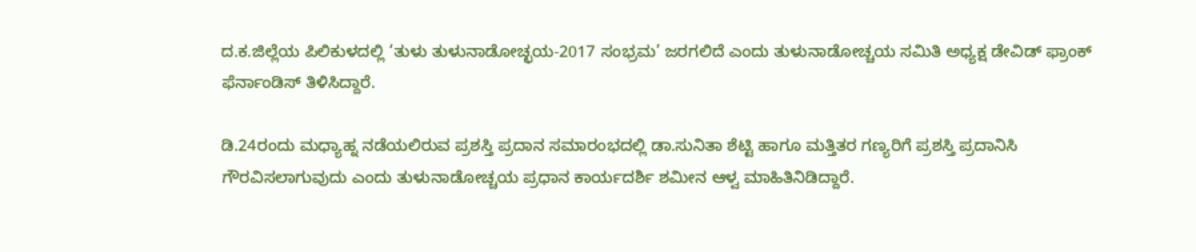ದ.ಕ.ಜಿಲ್ಲೆಯ ಪಿಲಿಕುಳದಲ್ಲಿ ‘ತುಳು ತುಳುನಾಡೋಚ್ಛಯ-2017 ಸಂಭ್ರಮ’ ಜರಗಲಿದೆ ಎಂದು ತುಳುನಾಡೋಚ್ಚಯ ಸಮಿತಿ ಅಧ್ಯಕ್ಷ ಡೇವಿಡ್ ಫ್ರಾಂಕ್ ಫೆರ್ನಾಂಡಿಸ್ ತಿಳಿಸಿದ್ದಾರೆ.

ಡಿ.24ರಂದು ಮಧ್ಯಾಹ್ನ ನಡೆಯಲಿರುವ ಪ್ರಶಸ್ತಿ ಪ್ರದಾನ ಸಮಾರಂಭದಲ್ಲಿ ಡಾ.ಸುನಿತಾ ಶೆಟ್ಟಿ ಹಾಗೂ ಮತ್ತಿತರ ಗಣ್ಯರಿಗೆ ಪ್ರಶಸ್ತಿ ಪ್ರದಾನಿಸಿ ಗೌರವಿಸಲಾಗುವುದು ಎಂದು ತುಳುನಾಡೋಚ್ಚಯ ಪ್ರಧಾನ ಕಾರ್ಯದರ್ಶಿ ಶಮೀನ ಆಳ್ವ ಮಾಹಿತಿನಿಡಿದ್ದಾರೆ.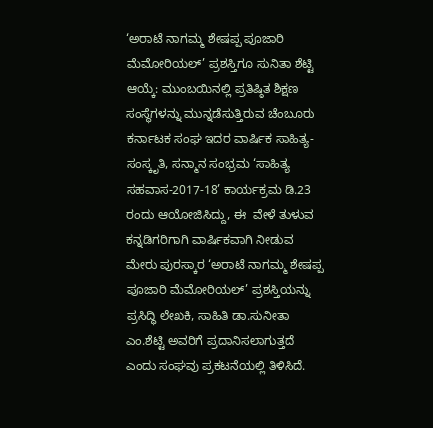‘ಅರಾಟೆ ನಾಗಮ್ಮ ಶೇಷಪ್ಪ ಪೂಜಾರಿ ಮೆಮೋರಿಯಲ್’ ಪ್ರಶಸ್ತಿಗೂ ಸುನಿತಾ ಶೆಟ್ಟಿ ಆಯ್ಕೆ: ಮುಂಬಯಿನಲ್ಲಿ ಪ್ರತಿಷ್ಠಿತ ಶಿಕ್ಷಣ ಸಂಸ್ಥೆಗಳನ್ನು ಮುನ್ನಡೆಸುತ್ತಿರುವ ಚೆಂಬೂರು ಕರ್ನಾಟಕ ಸಂಘ ಇದರ ವಾರ್ಷಿಕ ಸಾಹಿತ್ಯ-ಸಂಸ್ಕೃತಿ, ಸನ್ಮಾನ ಸಂಭ್ರಮ ‘ಸಾಹಿತ್ಯ ಸಹವಾಸ-2017-18’ ಕಾರ್ಯಕ್ರಮ ಡಿ.23 ರಂದು ಆಯೋಜಿಸಿದ್ದು, ಈ  ವೇಳೆ ತುಳುವ ಕನ್ನಡಿಗರಿಗಾಗಿ ವಾರ್ಷಿಕವಾಗಿ ನೀಡುವ ಮೇರು ಪುರಸ್ಕಾರ ‘ಅರಾಟೆ ನಾಗಮ್ಮ ಶೇಷಪ್ಪ ಪೂಜಾರಿ ಮೆಮೋರಿಯಲ್’ ಪ್ರಶಸ್ತಿಯನ್ನು ಪ್ರಸಿದ್ಧಿ ಲೇಖಕಿ, ಸಾಹಿತಿ ಡಾ.ಸುನೀತಾ ಎಂ.ಶೆಟ್ಟಿ ಅವರಿಗೆ ಪ್ರದಾನಿಸಲಾಗುತ್ತದೆ ಎಂದು ಸಂಘವು ಪ್ರಕಟನೆಯಲ್ಲಿ ತಿಳಿಸಿದೆ.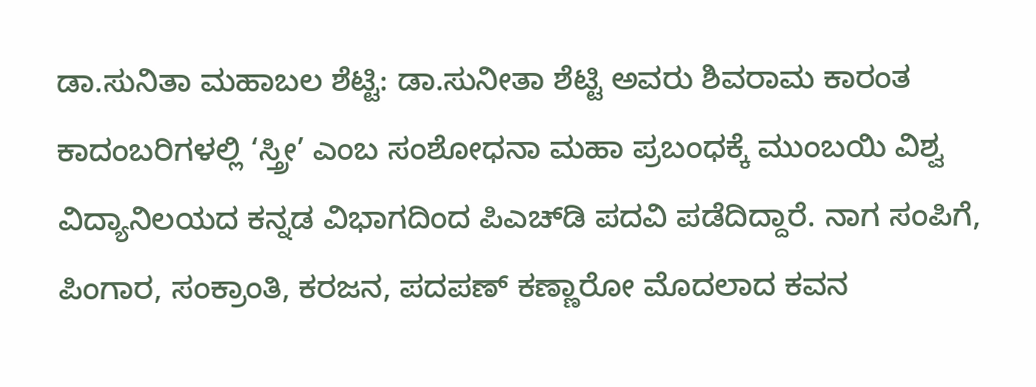ಡಾ.ಸುನಿತಾ ಮಹಾಬಲ ಶೆಟ್ಟಿ: ಡಾ.ಸುನೀತಾ ಶೆಟ್ಟಿ ಅವರು ಶಿವರಾಮ ಕಾರಂತ ಕಾದಂಬರಿಗಳಲ್ಲಿ ‘ಸ್ತ್ರೀ’ ಎಂಬ ಸಂಶೋಧನಾ ಮಹಾ ಪ್ರಬಂಧಕ್ಕೆ ಮುಂಬಯಿ ವಿಶ್ವ ವಿದ್ಯಾನಿಲಯದ ಕನ್ನಡ ವಿಭಾಗದಿಂದ ಪಿಎಚ್‍ಡಿ ಪದವಿ ಪಡೆದಿದ್ದಾರೆ. ನಾಗ ಸಂಪಿಗೆ, ಪಿಂಗಾರ, ಸಂಕ್ರಾಂತಿ, ಕರಜನ, ಪದಪಣ್ ಕಣ್ಣಾರೋ ಮೊದಲಾದ ಕವನ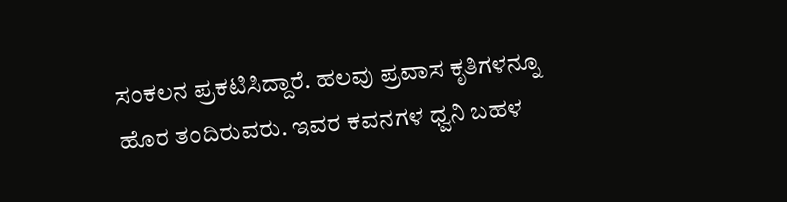ಸಂಕಲನ ಪ್ರಕಟಿಸಿದ್ದಾರೆ. ಹಲವು ಪ್ರವಾಸ ಕೃತಿಗಳನ್ನೂ ಹೊರ ತಂದಿರುವರು. ಇವರ ಕವನಗಳ ಧ್ವನಿ ಬಹಳ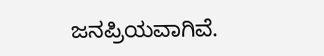ಜನಪ್ರಿಯವಾಗಿವೆ.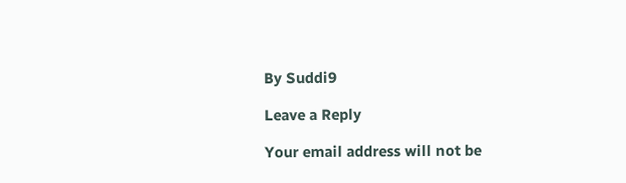By Suddi9

Leave a Reply

Your email address will not be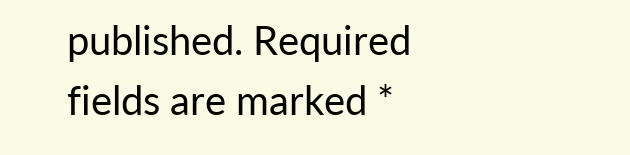published. Required fields are marked *